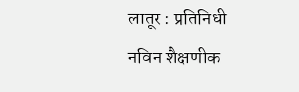लातूर : प्रतिनिधी
नविन शैक्षणीक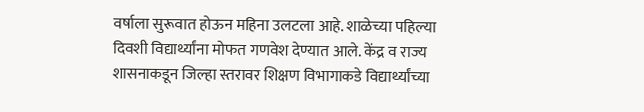वर्षाला सुरूवात होऊन महिना उलटला आहे. शाळेच्या पहिल्या दिवशी विद्यार्थ्यांना मोफत गणवेश देण्यात आले. केंद्र व राज्य शासनाकडून जिल्हा स्तरावर शिक्षण विभागाकडे विद्यार्थ्यांच्या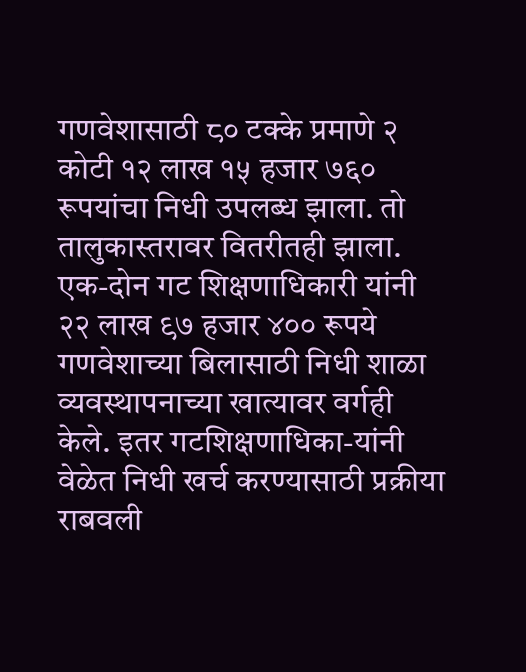गणवेशासाठी ८० टक्के प्रमाणे २ कोटी १२ लाख १५ हजार ७६० रूपयांचा निधी उपलब्ध झाला. तो तालुकास्तरावर वितरीतही झाला. एक-दोन गट शिक्षणाधिकारी यांनी २२ लाख ९७ हजार ४०० रूपये गणवेशाच्या बिलासाठी निधी शाळा व्यवस्थापनाच्या खात्यावर वर्गही केले. इतर गटशिक्षणाधिका-यांनी वेळेत निधी खर्च करण्यासाठी प्रक्रीया राबवली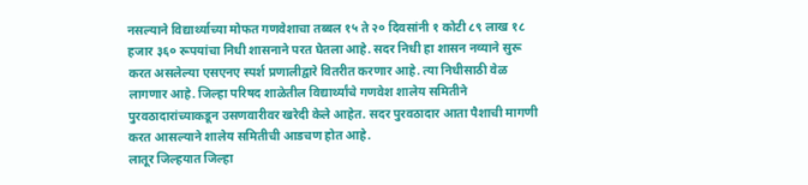नसल्याने विद्यार्थ्याच्या मोफत गणवेशाचा तब्बल १५ ते २० दिवसांनी १ कोटी ८९ लाख १८ हजार ३६० रूपयांचा निधी शासनाने परत घेतला आहे. सदर निधी हा शासन नव्याने सुरू करत असलेल्या एसएनए स्पर्श प्रणालीद्वारे वितरीत करणार आहे. त्या निधीसाठी वेळ लागणार आहे. जिल्हा परिषद शाळेतील विद्यार्थ्यांचे गणवेश शालेय समितीने पुरवठादारांच्याकडून उसणवारीवर खरेदी केले आहेत. सदर पुरवठादार आता पैशाची मागणी करत आसल्याने शालेय समितीची आडचण होत आहे.
लातूर जिल्हयात जिल्हा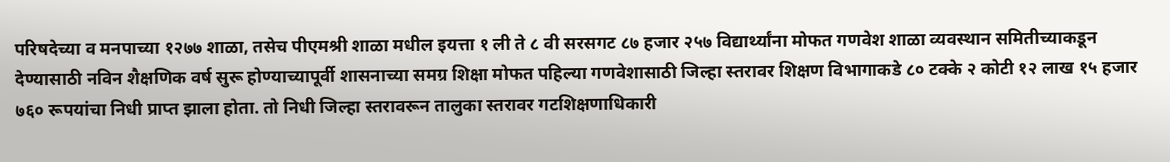परिषदेच्या व मनपाच्या १२७७ शाळा, तसेच पीएमश्री शाळा मधील इयत्ता १ ली ते ८ वी सरसगट ८७ हजार २५७ विद्यार्थ्यांना मोफत गणवेश शाळा व्यवस्थान समितीच्याकडून देण्यासाठी नविन शैक्षणिक वर्ष सुरू होण्याच्यापूर्वी शासनाच्या समग्र शिक्षा मोफत पहिल्या गणवेशासाठी जिल्हा स्तरावर शिक्षण विभागाकडे ८० टक्के २ कोटी १२ लाख १५ हजार ७६० रूपयांचा निधी प्राप्त झाला होता. तो निधी जिल्हा स्तरावरून तालुका स्तरावर गटशिक्षणाधिकारी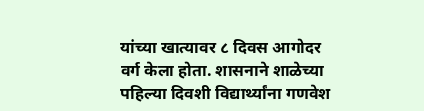यांच्या खात्यावर ८ दिवस आगोदर वर्ग केला होता. शासनाने शाळेच्या पहिल्या दिवशी विद्यार्थ्यांना गणवेश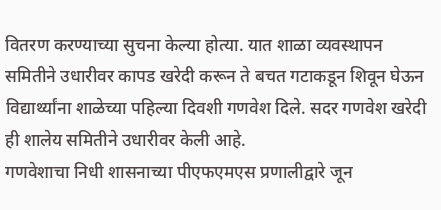वितरण करण्याच्या सुचना केल्या होत्या. यात शाळा व्यवस्थापन समितीने उधारीवर कापड खरेदी करून ते बचत गटाकडून शिवून घेऊन विद्यार्थ्यांना शाळेच्या पहिल्या दिवशी गणवेश दिले. सदर गणवेश खरेदी ही शालेय समितीने उधारीवर केली आहे.
गणवेशाचा निधी शासनाच्या पीएफएमएस प्रणालीद्वारे जून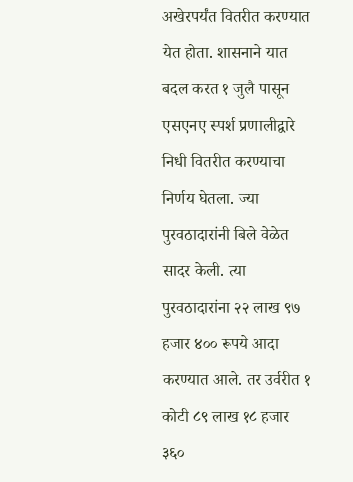अखेरपर्यंत वितरीत करण्यात येत होता. शासनाने यात बदल करत १ जुलै पासून एसएनए स्पर्श प्रणालीद्वारे निधी वितरीत करण्याचा निर्णय घेतला. ज्या पुरवठादारांनी बिले वेळेत सादर केली. त्या पुरवठादारांना २२ लाख ९७ हजार ४०० रूपये आदा करण्यात आले. तर उर्वरीत १ कोटी ८९ लाख १८ हजार ३६०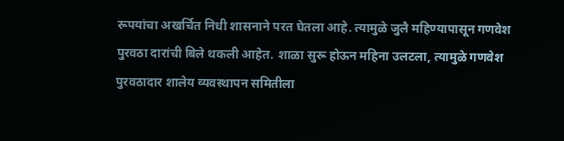रूपयांचा अखर्चित निधी शासनाने परत घेतला आहे. त्यामुळे जुलै महिण्यापासून गणवेश पुरवठा दारांची बिले थकली आहेत. शाळा सुरू होऊन महिना उलटला, त्यामुळे गणवेश पुरवठादार शालेय व्यवस्थापन समितीला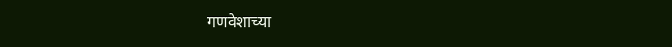गणवेशाच्या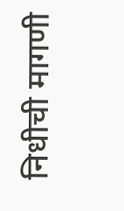निधीची मागणी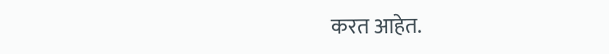करत आहेत.